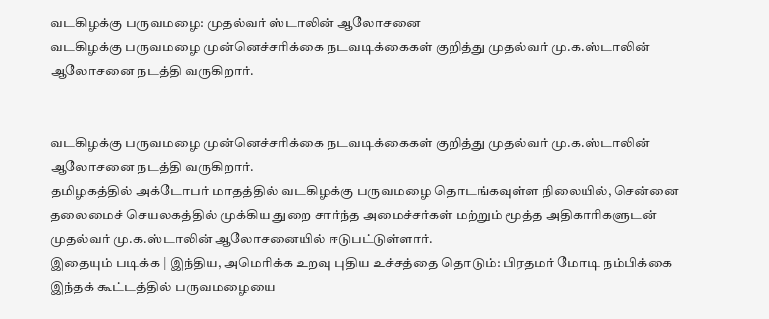வடகிழக்கு பருவமழை: முதல்வர் ஸ்டாலின் ஆலோசனை
வடகிழக்கு பருவமழை முன்னெச்சரிக்கை நடவடிக்கைகள் குறித்து முதல்வர் மு.க.ஸ்டாலின் ஆலோசனை நடத்தி வருகிறார்.


வடகிழக்கு பருவமழை முன்னெச்சரிக்கை நடவடிக்கைகள் குறித்து முதல்வர் மு.க.ஸ்டாலின் ஆலோசனை நடத்தி வருகிறார்.
தமிழகத்தில் அக்டோபர் மாதத்தில் வடகிழக்கு பருவமழை தொடங்கவுள்ள நிலையில், சென்னை தலைமைச் செயலகத்தில் முக்கிய துறை சார்ந்த அமைச்சர்கள் மற்றும் மூத்த அதிகாரிகளுடன் முதல்வர் மு.க.ஸ்டாலின் ஆலோசனையில் ஈடுபட்டுள்ளார்.
இதையும் படிக்க | இந்திய, அமெரிக்க உறவு புதிய உச்சத்தை தொடும்: பிரதமர் மோடி நம்பிக்கை
இந்தக் கூட்டத்தில் பருவமழையை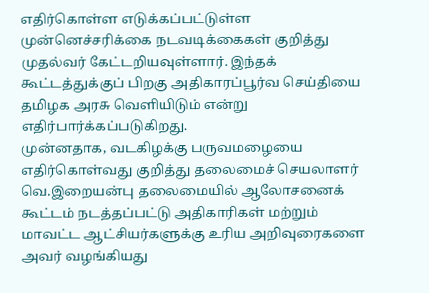எதிர்கொள்ள எடுக்கப்பட்டுள்ள முன்னெச்சரிக்கை நடவடிக்கைகள் குறித்து முதல்வர் கேட்டறியவுள்ளார். இந்தக் கூட்டத்துக்குப் பிறகு அதிகாரப்பூர்வ செய்தியை தமிழக அரசு வெளியிடும் என்று எதிர்பார்க்கப்படுகிறது.
முன்னதாக, வடகிழக்கு பருவமழையை எதிர்கொள்வது குறித்து தலைமைச் செயலாளர் வெ.இறையன்பு தலைமையில் ஆலோசனைக் கூட்டம் நடத்தப்பட்டு அதிகாரிகள் மற்றும் மாவட்ட ஆட்சியர்களுக்கு உரிய அறிவுரைகளை அவர் வழங்கியது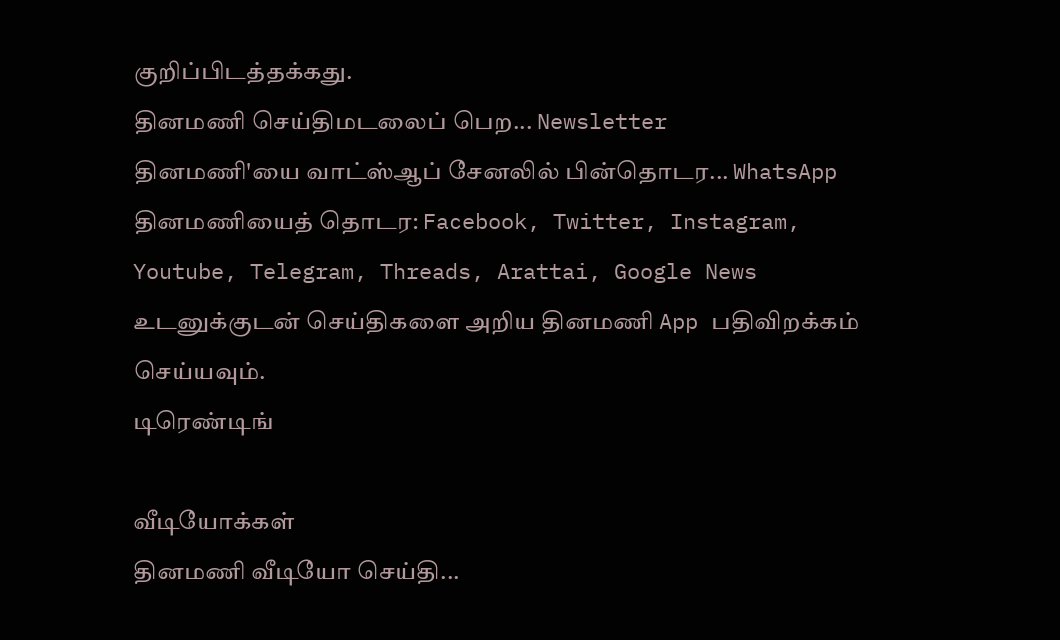குறிப்பிடத்தக்கது.
தினமணி செய்திமடலைப் பெற... Newsletter
தினமணி'யை வாட்ஸ்ஆப் சேனலில் பின்தொடர... WhatsApp
தினமணியைத் தொடர: Facebook, Twitter, Instagram, Youtube, Telegram, Threads, Arattai, Google News
உடனுக்குடன் செய்திகளை அறிய தினமணி App பதிவிறக்கம் செய்யவும்.
டிரெண்டிங்

வீடியோக்கள்
தினமணி வீடியோ செய்தி...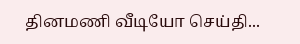தினமணி வீடியோ செய்தி...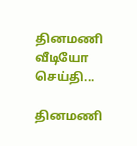தினமணி வீடியோ செய்தி...

தினமணி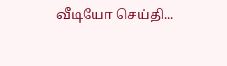வீடியோ செய்தி...